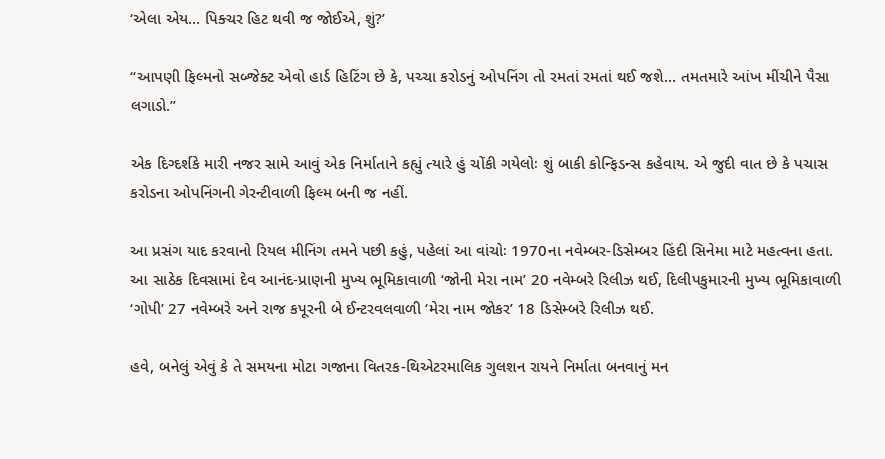‘એલા એય… પિક્ચર હિટ થવી જ જોઈએ, શું?’

“આપણી ફિલ્મનો સબ્જેક્ટ એવો હાર્ડ હિટિંગ છે કે, પચ્ચા કરોડનું ઓપનિંગ તો રમતાં રમતાં થઈ જશે… તમતમારે આંખ મીંચીને પૈસા લગાડો.”

એક દિગ્દર્શકે મારી નજર સામે આવું એક નિર્માતાને કહ્યું ત્યારે હું ચોંકી ગયેલોઃ શું બાકી કોન્ફિડન્સ કહેવાય. એ જુદી વાત છે કે પચાસ કરોડના ઓપનિંગની ગેરન્ટીવાળી ફિલ્મ બની જ નહીં.

આ પ્રસંગ યાદ કરવાનો રિયલ મીનિંગ તમને પછી કહું, પહેલાં આ વાંચોઃ 1970ના નવેમ્બર-ડિસેમ્બર હિંદી સિનેમા માટે મહત્વના હતા. આ સાઠેક દિવસામાં દેવ આનંદ-પ્રાણની મુખ્ય ભૂમિકાવાળી ‘જોની મેરા નામ’ 20 નવેમ્બરે રિલીઝ થઈ, દિલીપકુમારની મુખ્ય ભૂમિકાવાળી ‘ગોપી’ 27 નવેમ્બરે અને રાજ કપૂરની બે ઈન્ટરવલવાળી ‘મેરા નામ જોકર’ 18 ડિસેમ્બરે રિલીઝ થઈ.

હવે, બનેલું એવું કે તે સમયના મોટા ગજાના વિતરક-થિએટરમાલિક ગુલશન રાયને નિર્માતા બનવાનું મન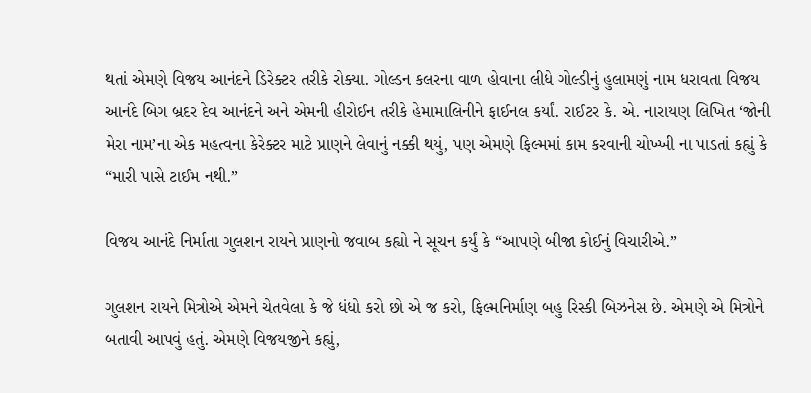થતાં એમણે વિજય આનંદને ડિરેક્ટર તરીકે રોક્યા. ગોલ્ડન કલરના વાળ હોવાના લીધે ગોલ્ડીનું હુલામણું નામ ધરાવતા વિજય આનંદે બિગ બ્રદર દેવ આનંદને અને એમની હીરોઈન તરીકે હેમામાલિનીને ફાઈનલ કર્યાં. રાઈટર કે. એ. નારાયણ લિખિત ‘જોની મેરા નામ’ના એક મહત્વના કેરેક્ટર માટે પ્રાણને લેવાનું નક્કી થયું, પણ એમણે ફિલ્મમાં કામ કરવાની ચોખ્ખી ના પાડતાં કહ્યું કે “મારી પાસે ટાઈમ નથી.”

વિજય આનંદે નિર્માતા ગુલશન રાયને પ્રાણનો જવાબ કહ્યો ને સૂચન કર્યું કે “આપણે બીજા કોઈનું વિચારીએ.”

ગુલશન રાયને મિત્રોએ એમને ચેતવેલા કે જે ધંધો કરો છો એ જ કરો, ફિલ્મનિર્માણ બહુ રિસ્કી બિઝનેસ છે. એમણે એ મિત્રોને બતાવી આપવું હતું. એમણે વિજયજીને કહ્યું,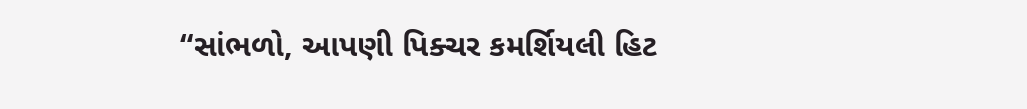“સાંભળો, આપણી પિક્ચર કમર્શિયલી હિટ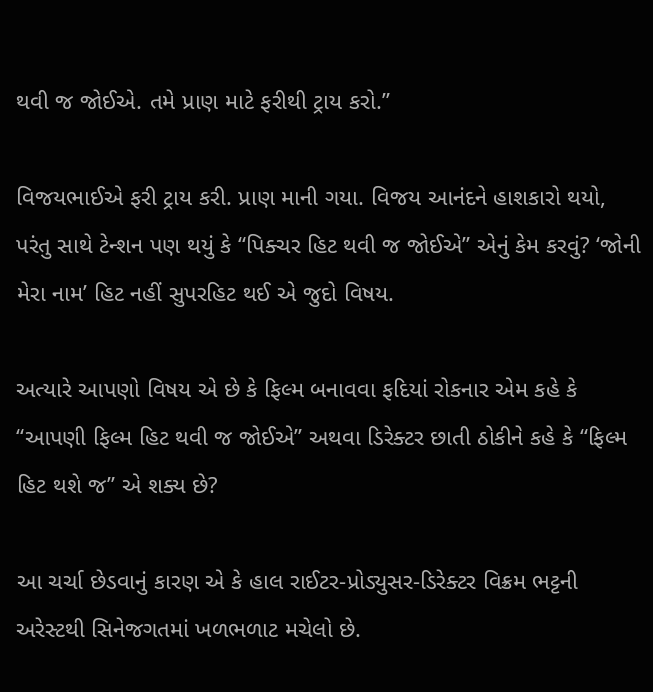થવી જ જોઈએ. તમે પ્રાણ માટે ફરીથી ટ્રાય કરો.”

વિજયભાઈએ ફરી ટ્રાય કરી. પ્રાણ માની ગયા. વિજય આનંદને હાશકારો થયો, પરંતુ સાથે ટેન્શન પણ થયું કે “પિક્ચર હિટ થવી જ જોઈએ” એનું કેમ કરવું? ‘જોની મેરા નામ’ હિટ નહીં સુપરહિટ થઈ એ જુદો વિષય.

અત્યારે આપણો વિષય એ છે કે ફિલ્મ બનાવવા ફદિયાં રોકનાર એમ કહે કે “આપણી ફિલ્મ હિટ થવી જ જોઈએ” અથવા ડિરેક્ટર છાતી ઠોકીને કહે કે “ફિલ્મ હિટ થશે જ” એ શક્ય છે?

આ ચર્ચા છેડવાનું કારણ એ કે હાલ રાઈટર-પ્રોડ્યુસર-ડિરેક્ટર વિક્રમ ભટ્ટની અરેસ્ટથી સિનેજગતમાં ખળભળાટ મચેલો છે.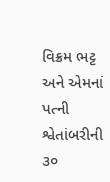વિક્રમ ભટ્ટ અને એમનાં પત્ની શ્વેતાંબરીની ૩૦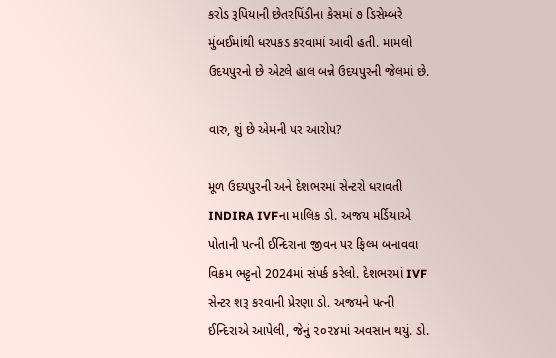કરોડ રૂપિયાની છેતરપિંડીના કેસમાં ૭ ડિસેમ્બરે મુંબઈમાંથી ધરપકડ કરવામાં આવી હતી. મામલો ઉદયપુરનો છે એટલે હાલ બન્ને ઉદયપુરની જેલમાં છે.

વારુ, શું છે એમની પર આરોપ?

મૂળ ઉદયપુરની અને દેશભરમાં સેન્ટરો ધરાવતી INDIRA IVFના માલિક ડો. અજય મર્ડિયાએ પોતાની પત્ની ઈન્દિરાના જીવન પર ફિલ્મ બનાવવા વિક્રમ ભટ્ટનો 2024માં સંપર્ક કરેલો. દેશભરમાં IVF સેન્ટર શરૂ કરવાની પ્રેરણા ડો. અજયને પત્ની ઈન્દિરાએ આપેલી, જેનું ૨૦૨૪માં અવસાન થયું. ડો.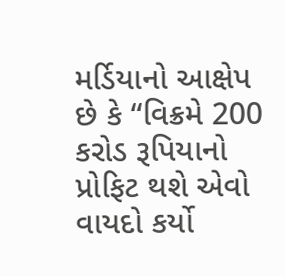મર્ડિયાનો આક્ષેપ છે કે “વિક્રમે 200 કરોડ રૂપિયાનો પ્રોફિટ થશે એવો વાયદો કર્યો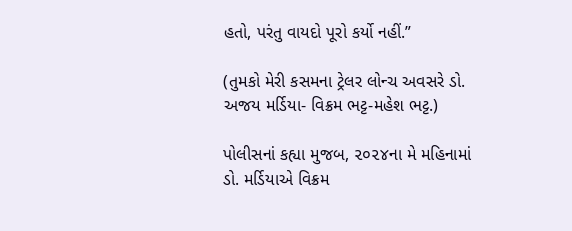હતો, પરંતુ વાયદો પૂરો કર્યો નહીં.”

(તુમકો મેરી કસમના ટ્રેલર લોન્ચ અવસરે ડો. અજય મર્ડિયા- વિક્રમ ભટ્ટ-મહેશ ભટ્ટ.)

પોલીસનાં કહ્યા મુજબ, ૨૦૨૪ના મે મહિનામાં ડો. મર્ડિયાએ વિક્રમ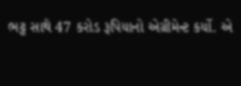ભટ્ટ સાથે 47 કરોડ રૂપિયાનો એગ્રીમેન્ટ કર્યો. એ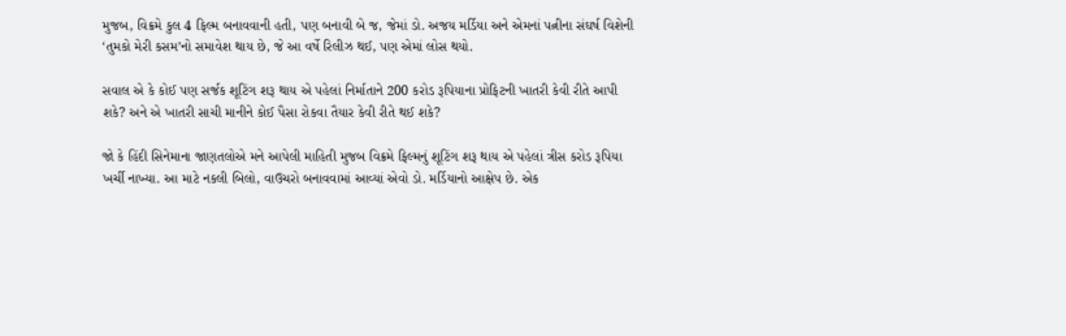મુજબ, વિક્રમે કુલ 4 ફિલ્મ બનાવવાની હતી, પણ બનાવી બે જ, જેમાં ડો. અજય મર્ડિયા અને એમનાં પત્નીના સંઘર્ષ વિશેની ‘તુમકો મેરી કસમ’નો સમાવેશ થાય છે, જે આ વર્ષે રિલીઝ થઈ, પણ એમાં લોસ થયો.

સવાલ એ કે કોઈ પણ સર્જક શૂટિંગ શરૂ થાય એ પહેલાં નિર્માતાને 200 કરોડ રૂપિયાના પ્રોફિટની ખાતરી કેવી રીતે આપી શકે? અને એ ખાતરી સાચી માનીને કોઈ પૈસા રોકવા તૈયાર કેવી રીતે થઈ શકે?

જો કે હિંદી સિનેમાના જાણતલોએ મને આપેલી માહિતી મુજબ વિક્રમે ફિલ્મનું શૂટિંગ શરૂ થાય એ પહેલાં ત્રીસ કરોડ રૂપિયા ખર્ચી નાખ્યા. આ માટે નકલી બિલો, વાઉચરો બનાવવામાં આવ્યાં એવો ડો. મર્ડિયાનો આક્ષેપ છે. એક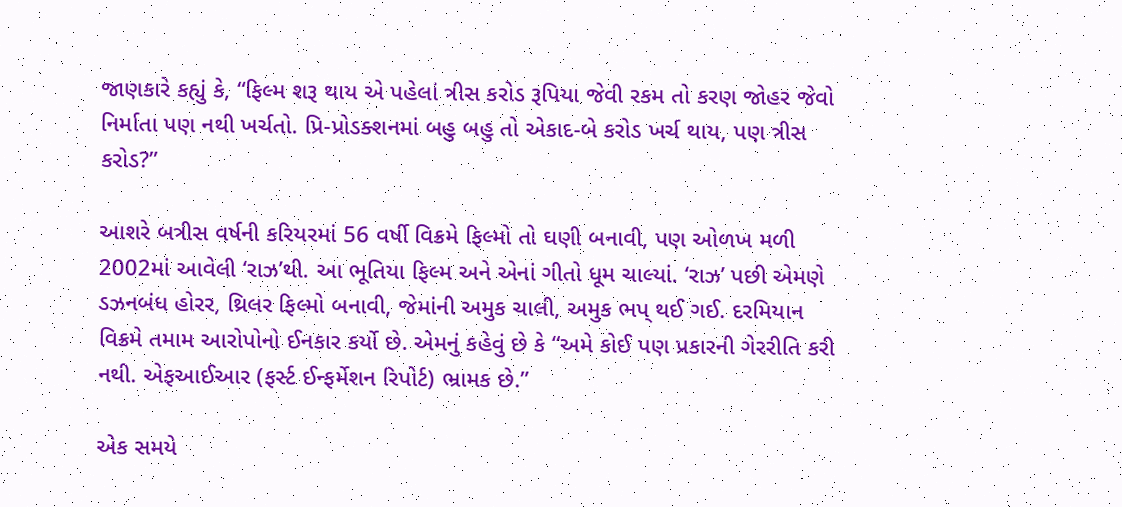જાણકારે કહ્યું કે, “ફિલ્મ શરૂ થાય એ પહેલાં ત્રીસ કરોડ રૂપિયા જેવી રકમ તો કરણ જોહર જેવો નિર્માતા પણ નથી ખર્ચતો. પ્રિ-પ્રોડક્શનમાં બહુ બહુ તો એકાદ-બે કરોડ ખર્ચ થાય, પણ ત્રીસ કરોડ?”

આશરે બત્રીસ વર્ષની કરિયરમાં 56 વર્ષી વિક્રમે ફિલ્મો તો ઘણી બનાવી, પણ ઓળખ મળી 2002માં આવેલી ‘રાઝ’થી. આ ભૂતિયા ફિલ્મ અને એનાં ગીતો ધૂમ ચાલ્યાં. ‘રાઝ’ પછી એમણે ડઝનબંધ હોરર, થ્રિલર ફિલ્મો બનાવી, જેમાંની અમુક ચાલી, અમુક ભપ્ થઈ ગઈ. દરમિયાન વિક્રમે તમામ આરોપોનો ઈનકાર કર્યો છે. એમનું કહેવું છે કે “અમે કોઈ પણ પ્રકારની ગેરરીતિ કરી નથી. એફઆઈઆર (ફર્સ્ટ ઈન્ફર્મેશન રિપોર્ટ) ભ્રામક છે.”

એક સમયે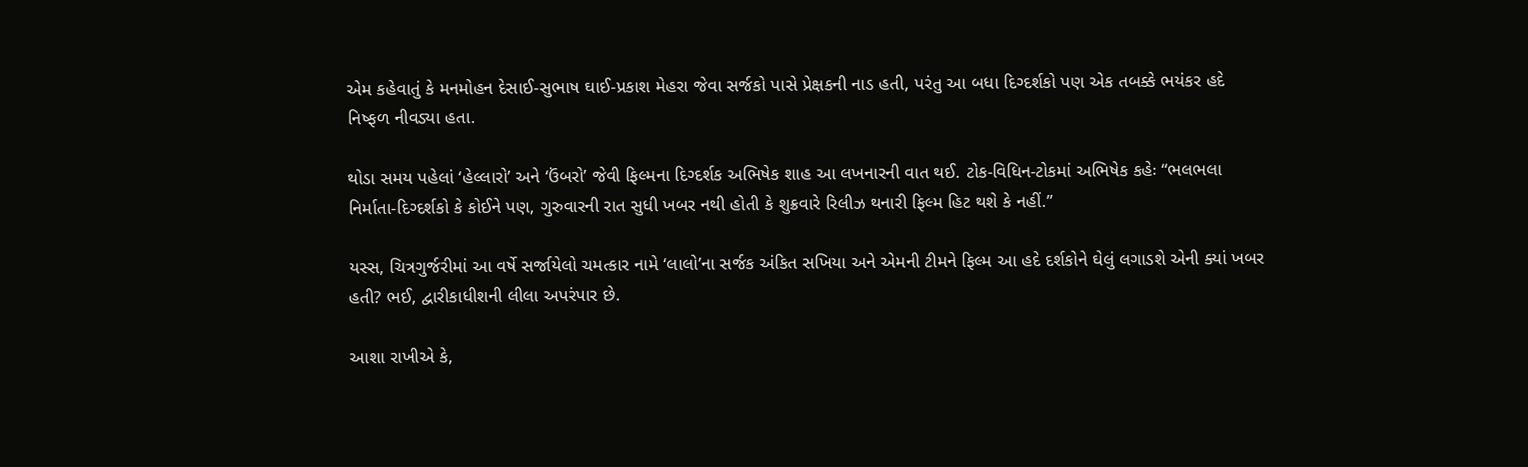એમ કહેવાતું કે મનમોહન દેસાઈ-સુભાષ ઘાઈ-પ્રકાશ મેહરા જેવા સર્જકો પાસે પ્રેક્ષકની નાડ હતી, પરંતુ આ બધા દિગ્દર્શકો પણ એક તબક્કે ભયંકર હદે નિષ્ફળ નીવડ્યા હતા.

થોડા સમય પહેલાં ‘હેલ્લારો’ અને ‘ઉંબરો’ જેવી ફિલ્મના દિગ્દર્શક અભિષેક શાહ આ લખનારની વાત થઈ. ટોક-વિધિન-ટોકમાં અભિષેક કહેઃ “ભલભલા નિર્માતા-દિગ્દર્શકો કે કોઈને પણ, ગુરુવારની રાત સુધી ખબર નથી હોતી કે શુક્રવારે રિલીઝ થનારી ફિલ્મ હિટ થશે કે નહીં.”

યસ્સ, ચિત્રગુર્જરીમાં આ વર્ષે સર્જાયેલો ચમત્કાર નામે ‘લાલો’ના સર્જક અંકિત સખિયા અને એમની ટીમને ફિલ્મ આ હદે દર્શકોને ઘેલું લગાડશે એની ક્યાં ખબર હતી? ભઈ, દ્વારીકાધીશની લીલા અપરંપાર છે.

આશા રાખીએ કે,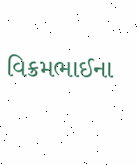વિક્રમભાઈના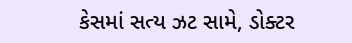કેસમાં સત્ય ઝટ સામે, ડોક્ટર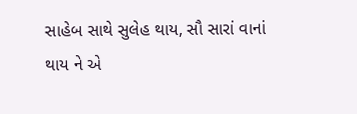સાહેબ સાથે સુલેહ થાય, સૌ સારાં વાનાં થાય ને એ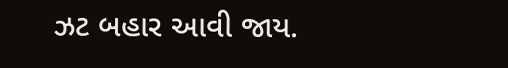ઝટ બહાર આવી જાય.